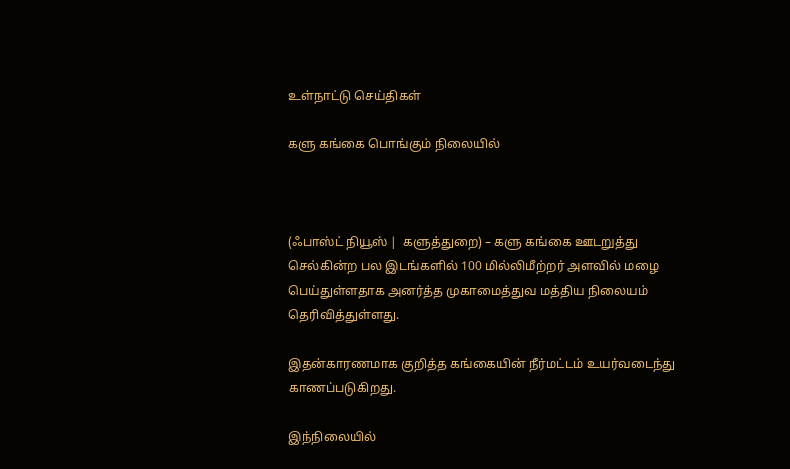உள்நாட்டு செய்திகள்

களு கங்கை பொங்கும் நிலையில்



(ஃபாஸ்ட் நியூஸ் |  களுத்துறை) – களு கங்கை ஊடறுத்து செல்கின்ற பல இடங்களில் 100 மில்லிமீற்றர் அளவில் மழை பெய்துள்ளதாக அனர்த்த முகாமைத்துவ மத்திய நிலையம் தெரிவித்துள்ளது.

இதன்காரணமாக குறித்த கங்கையின் நீர்மட்டம் உயர்வடைந்து காணப்படுகிறது.

இந்நிலையில்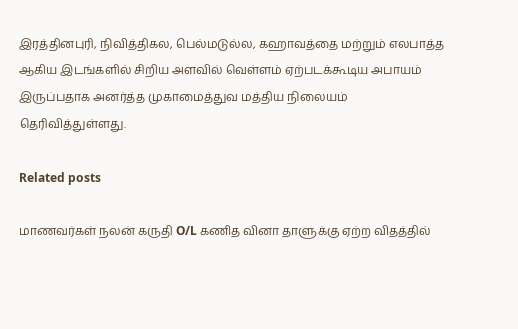இரத்தினபுரி, நிவித்திகல, பெல்மடுல்ல, கஹாவத்தை மற்றும் எலபாத்த ஆகிய இடங்களில் சிறிய அளவில் வெள்ளம் ஏற்படக்கூடிய அபாயம் இருப்பதாக அனர்த்த முகாமைத்துவ மத்திய நிலையம் தெரிவித்துள்ளது.

Related posts

மாணவர்கள் நலன் கருதி O/L கணித வினா தாளுக்கு ஏற்ற விதத்தில்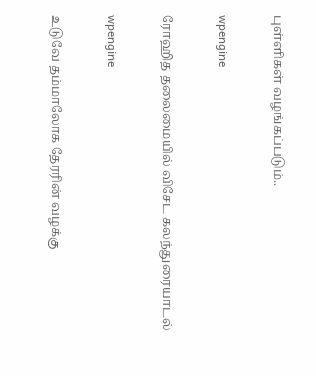புள்ளிகள் வழங்கப்படும்..

wpengine

ரோஹித தலைமையில் விசேட கலந்துரையாடல்

wpengine

உடுவே தம்மாலோக தேரரின் வழக்கு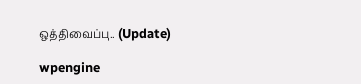ஒத்திவைப்பு.. (Update)

wpengine